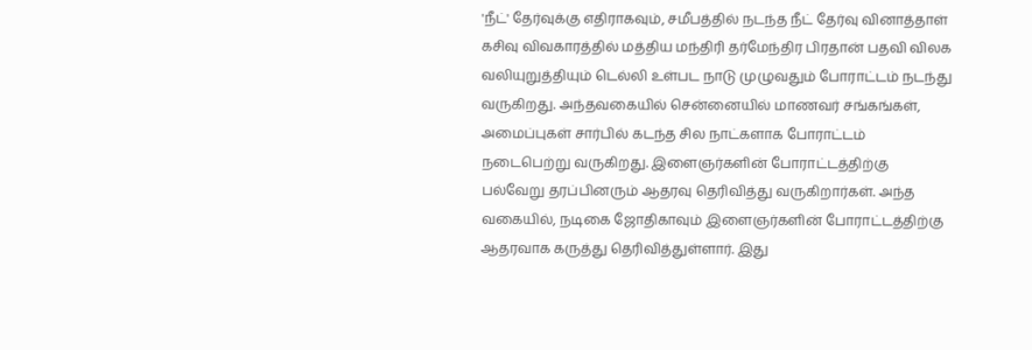'நீட்' தேர்வுக்கு எதிராகவும், சமீபத்தில் நடந்த நீட் தேர்வு வினாத்தாள் கசிவு விவகாரத்தில் மத்திய மந்திரி தர்மேந்திர பிரதான் பதவி விலக வலியுறுத்தியும் டெல்லி உள்பட நாடு முழுவதும் போராட்டம் நடந்து வருகிறது. அந்தவகையில் சென்னையில் மாணவர் சங்கங்கள், அமைப்புகள் சார்பில் கடந்த சில நாட்களாக போராட்டம் நடைபெற்று வருகிறது. இளைஞர்களின் போராட்டத்திற்கு பல்வேறு தரப்பினரும் ஆதரவு தெரிவித்து வருகிறார்கள். அந்த வகையில், நடிகை ஜோதிகாவும் இளைஞர்களின் போராட்டத்திற்கு ஆதரவாக கருத்து தெரிவித்துள்ளார். இது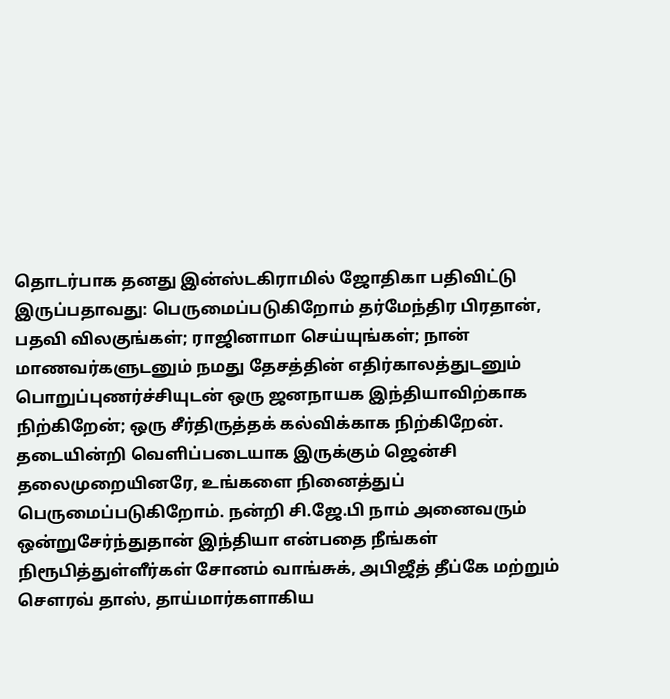தொடர்பாக தனது இன்ஸ்டகிராமில் ஜோதிகா பதிவிட்டு இருப்பதாவது: பெருமைப்படுகிறோம் தர்மேந்திர பிரதான், பதவி விலகுங்கள்; ராஜினாமா செய்யுங்கள்; நான் மாணவர்களுடனும் நமது தேசத்தின் எதிர்காலத்துடனும் பொறுப்புணர்ச்சியுடன் ஒரு ஜனநாயக இந்தியாவிற்காக நிற்கிறேன்; ஒரு சீர்திருத்தக் கல்விக்காக நிற்கிறேன். தடையின்றி வெளிப்படையாக இருக்கும் ஜென்சி தலைமுறையினரே, உங்களை நினைத்துப் பெருமைப்படுகிறோம். நன்றி சி.ஜே.பி நாம் அனைவரும் ஒன்றுசேர்ந்துதான் இந்தியா என்பதை நீங்கள் நிரூபித்துள்ளீர்கள் சோனம் வாங்சுக், அபிஜீத் தீப்கே மற்றும் சௌரவ் தாஸ், தாய்மார்களாகிய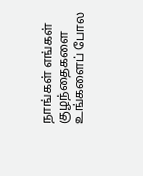நாங்கள் எங்கள் குழந்தைகளை உங்களைப் போல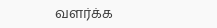வளர்க்க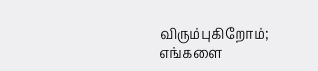விரும்புகிறோம்; எங்களை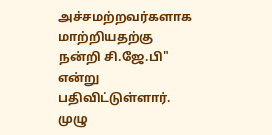அச்சமற்றவர்களாக மாற்றியதற்கு நன்றி சி.ஜே.பி" என்று பதிவிட்டுள்ளார். முழு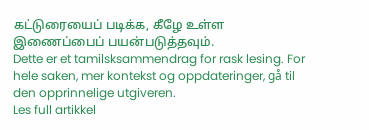கட்டுரையைப் படிக்க, கீழே உள்ள இணைப்பைப் பயன்படுத்தவும்.
Dette er et tamilsksammendrag for rask lesing. For hele saken, mer kontekst og oppdateringer, gå til den opprinnelige utgiveren.
Les full artikkel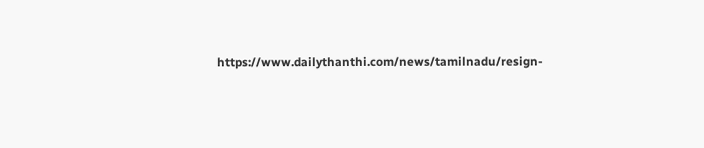https://www.dailythanthi.com/news/tamilnadu/resign-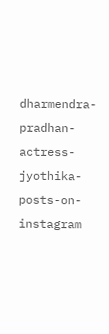dharmendra-pradhan-actress-jyothika-posts-on-instagram